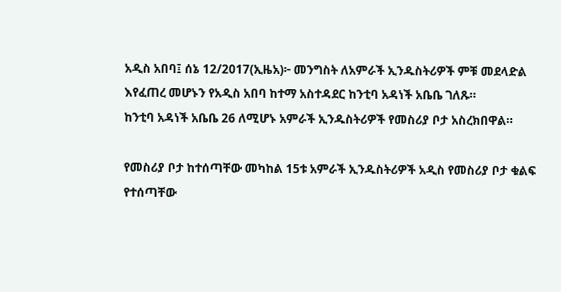አዲስ አበባ፤ ሰኔ 12/2017(ኢዜአ)፦ መንግስት ለአምራች ኢንዱስትሪዎች ምቹ መደላድል እየፈጠረ መሆኑን የአዲስ አበባ ከተማ አስተዳደር ከንቲባ አዳነች አቤቤ ገለጹ።
ከንቲባ አዳነች አቤቤ 26 ለሚሆኑ አምራች ኢንዱስትሪዎች የመስሪያ ቦታ አስረክበዋል።

የመስሪያ ቦታ ከተሰጣቸው መካከል 15ቱ አምራች ኢንዱስትሪዎች አዲስ የመስሪያ ቦታ ቁልፍ የተሰጣቸው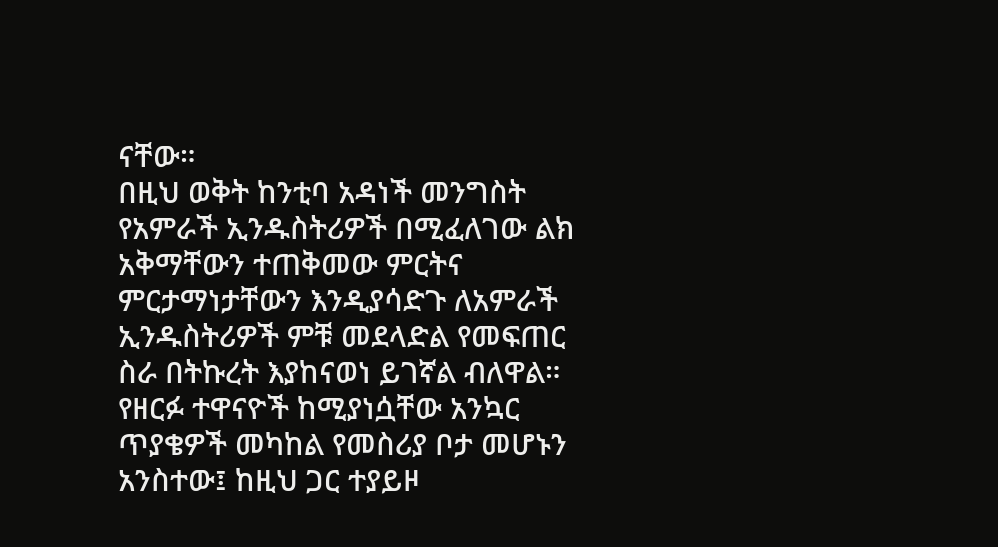ናቸው።
በዚህ ወቅት ከንቲባ አዳነች መንግስት የአምራች ኢንዱስትሪዎች በሚፈለገው ልክ አቅማቸውን ተጠቅመው ምርትና ምርታማነታቸውን እንዲያሳድጉ ለአምራች ኢንዱስትሪዎች ምቹ መደላድል የመፍጠር ስራ በትኩረት እያከናወነ ይገኛል ብለዋል።
የዘርፉ ተዋናዮች ከሚያነሷቸው አንኳር ጥያቄዎች መካከል የመስሪያ ቦታ መሆኑን አንስተው፤ ከዚህ ጋር ተያይዞ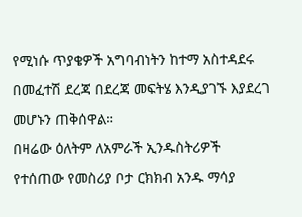የሚነሱ ጥያቄዎች አግባብነትን ከተማ አስተዳደሩ በመፈተሽ ደረጃ በደረጃ መፍትሄ እንዲያገኙ እያደረገ መሆኑን ጠቅሰዋል።
በዛሬው ዕለትም ለአምራች ኢንዱስትሪዎች የተሰጠው የመስሪያ ቦታ ርክክብ አንዱ ማሳያ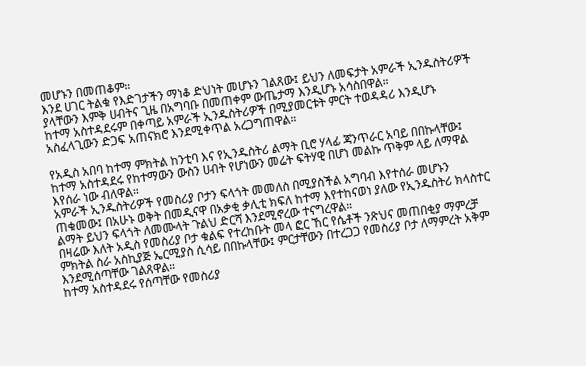መሆኑን በመጠቆም።
እንደ ሀገር ትልቁ የእድገታችን ማነቆ ድህነት መሆኑን ገልጸው፤ ይህን ለመፍታት አምራች ኢንዱስትሪዎች ያላቸውን እምቅ ሀብትና ጊዜ በአግባቡ በመጠቀም ውጤታማ እንዲሆኑ አሳስበዋል።
ከተማ አስተዳደሩም በቀጣይ አምራች ኢንዱስትሪዎች በሚያመርቱት ምርት ተወዳዳሪ እንዲሆኑ አስፈላጊውን ድጋፍ አጠናክሮ እንደሚቀጥል አረጋግጠዋል።

የአዲስ አበባ ከተማ ምክትል ከንቲባ እና የኢንዱስትሪ ልማት ቢሮ ሃላፊ ጃንጥራር አባይ በበኩላቸው፤ ከተማ አስተዳደሩ የከተማውን ውስን ሀብት የሆነውን መሬት ፍትሃዊ በሆነ መልኩ ጥቅም ላይ ለማዋል እየሰራ ነው ብለዋል።
አምራች ኢንዱስትሪዎች የመስሪያ ቦታን ፍላጎት መመለስ በሚያስችል አግባብ እየተሰራ መሆኑን ጠቁመው፤ በአሁኑ ወቅት በመዲናዋ በአቃቂ ቃሊቲ ክፍለ ከተማ እየተከናወነ ያለው የኢንዱስትሪ ክላስተር ልማት ይህን ፍላጎት ለመሙላት ጉልህ ድርሻ እንደሚኖረው ተናግረዋል።
በዛሬው እለት አዲስ የመስሪያ ቦታ ቁልፍ የተረከቡት መላ ፎር ኸር የሴቶች ንጽህና መጠበቂያ ማምረቻ ምክትል ስራ አስኪያጅ ኤርሚያስ ሲሳይ በበኩላቸው፤ ምርታቸውን በተረጋጋ የመስሪያ ቦታ ለማምረት አቅም እንደሚሰጣቸው ገልጸዋል።
ከተማ አስተዳደሩ የሰጣቸው የመስሪያ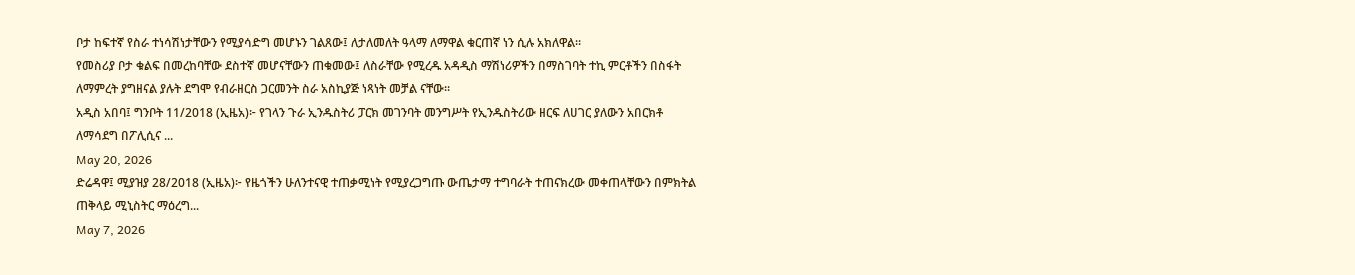ቦታ ከፍተኛ የስራ ተነሳሽነታቸውን የሚያሳድግ መሆኑን ገልጸው፤ ለታለመለት ዓላማ ለማዋል ቁርጠኛ ነን ሲሉ አክለዋል።
የመስሪያ ቦታ ቁልፍ በመረከባቸው ደስተኛ መሆናቸውን ጠቁመው፤ ለስራቸው የሚረዱ አዳዲስ ማሽነሪዎችን በማስገባት ተኪ ምርቶችን በስፋት ለማምረት ያግዘናል ያሉት ደግሞ የብራዘርስ ጋርመንት ስራ አስኪያጅ ነጻነት መቻል ናቸው።
አዲስ አበባ፤ ግንቦት 11/2018 (ኢዜአ)፦ የገላን ጉራ ኢንዱስትሪ ፓርክ መገንባት መንግሥት የኢንዱስትሪው ዘርፍ ለሀገር ያለውን አበርክቶ ለማሳደግ በፖሊሲና ...
May 20, 2026
ድሬዳዋ፤ ሚያዝያ 28/2018 (ኢዜአ)፦ የዜጎችን ሁለንተናዊ ተጠቃሚነት የሚያረጋግጡ ውጤታማ ተግባራት ተጠናክረው መቀጠላቸውን በምክትል ጠቅላይ ሚኒስትር ማዕረግ...
May 7, 2026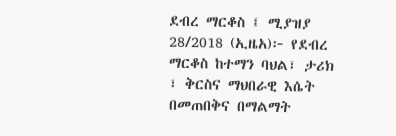ደብረ ማርቆስ ፤ ሚያዝያ 28/2018 (ኢዜአ)፦ የደብረ ማርቆስ ከተማን ባህል፣ ታሪክ ፣ ቅርስና ማህበራዊ እሴት በመጠበቅና በማልማት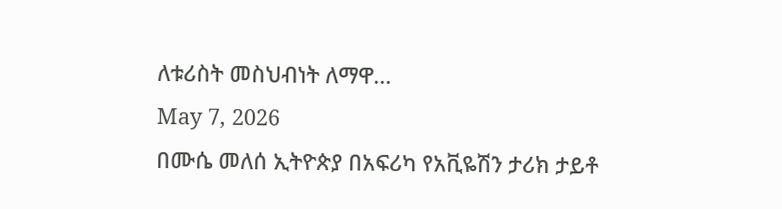ለቱሪስት መስህብነት ለማዋ...
May 7, 2026
በሙሴ መለሰ ኢትዮጵያ በአፍሪካ የአቪዬሽን ታሪክ ታይቶ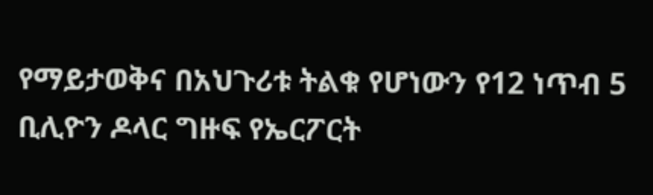የማይታወቅና በአህጉሪቱ ትልቁ የሆነውን የ12 ነጥብ 5 ቢሊዮን ዶላር ግዙፍ የኤርፖርት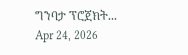ግንባታ ፕሮጀክት...
Apr 24, 2026